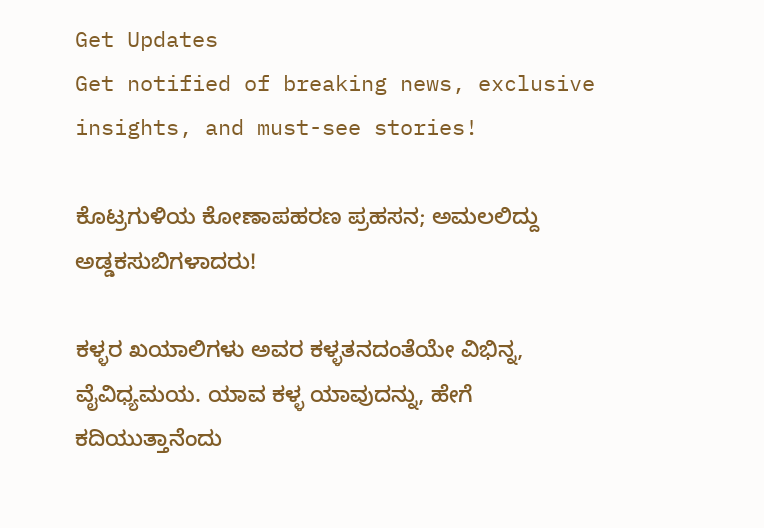Get Updates
Get notified of breaking news, exclusive insights, and must-see stories!

ಕೊಟ್ರಗುಳಿಯ ಕೋಣಾಪಹರಣ ಪ್ರಹಸನ; ಅಮಲಲಿದ್ದು ಅಡ್ಡಕಸುಬಿಗಳಾದರು!

ಕಳ್ಳರ ಖಯಾಲಿಗಳು ಅವರ ಕಳ್ಳತನದಂತೆಯೇ ವಿಭಿನ್ನ, ವೈವಿಧ್ಯಮಯ. ಯಾವ ಕಳ್ಳ ಯಾವುದನ್ನು, ಹೇಗೆ ಕದಿಯುತ್ತಾನೆಂದು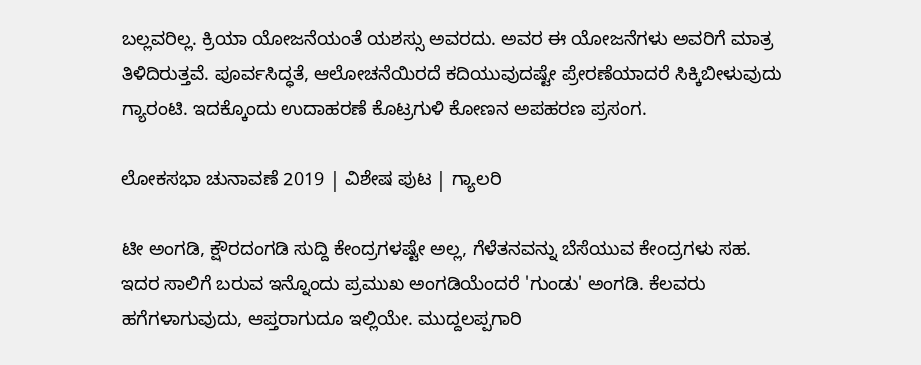ಬಲ್ಲವರಿಲ್ಲ. ಕ್ರಿಯಾ ಯೋಜನೆಯಂತೆ ಯಶಸ್ಸು ಅವರದು. ಅವರ ಈ ಯೋಜನೆಗಳು ಅವರಿಗೆ ಮಾತ್ರ ತಿಳಿದಿರುತ್ತವೆ. ಪೂರ್ವಸಿದ್ಧತೆ, ಆಲೋಚನೆಯಿರದೆ ಕದಿಯುವುದಷ್ಟೇ ಪ್ರೇರಣೆಯಾದರೆ ಸಿಕ್ಕಿಬೀಳುವುದು ಗ್ಯಾರಂಟಿ. ಇದಕ್ಕೊಂದು ಉದಾಹರಣೆ ಕೊಟ್ರಗುಳಿ ಕೋಣನ ಅಪಹರಣ ಪ್ರಸಂಗ.

ಲೋಕಸಭಾ ಚುನಾವಣೆ 2019 | ವಿಶೇಷ ಪುಟ | ಗ್ಯಾಲರಿ

ಟೀ ಅಂಗಡಿ, ಕ್ಷೌರದಂಗಡಿ ಸುದ್ದಿ ಕೇಂದ್ರಗಳಷ್ಟೇ ಅಲ್ಲ, ಗೆಳೆತನವನ್ನು ಬೆಸೆಯುವ ಕೇಂದ್ರಗಳು ಸಹ. ಇದರ ಸಾಲಿಗೆ ಬರುವ ಇನ್ನೊಂದು ಪ್ರಮುಖ ಅಂಗಡಿಯೆಂದರೆ 'ಗುಂಡು' ಅಂಗಡಿ. ಕೆಲವರು ಹಗೆಗಳಾಗುವುದು, ಆಪ್ತರಾಗುದೂ ಇಲ್ಲಿಯೇ. ಮುದ್ದಲಪ್ಪಗಾರಿ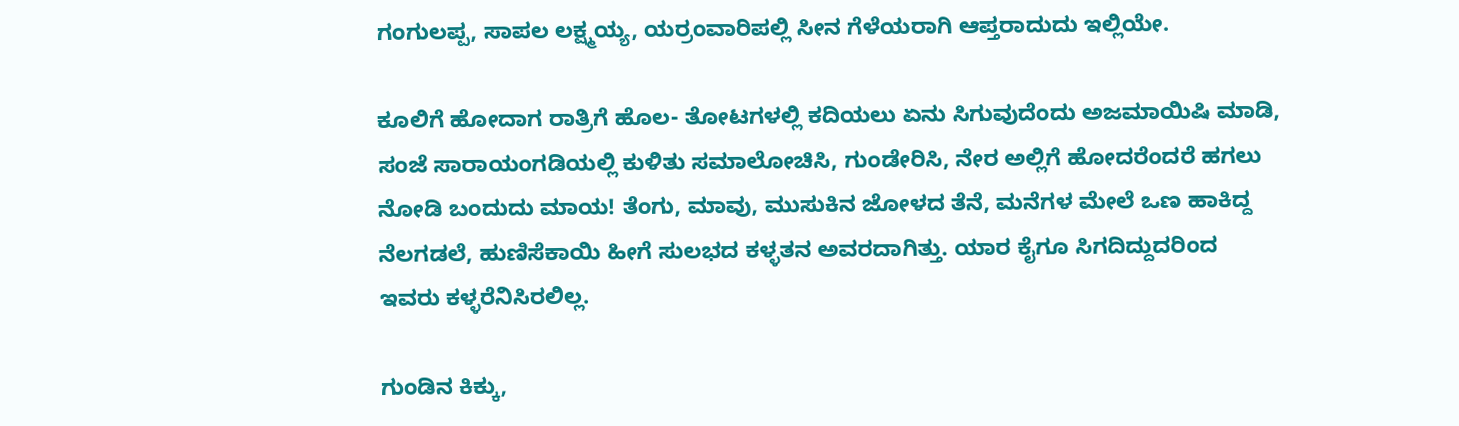ಗಂಗುಲಪ್ಪ, ಸಾಪಲ ಲಕ್ಷ್ಮಯ್ಯ, ಯರ್ರಂವಾರಿಪಲ್ಲಿ ಸೀನ ಗೆಳೆಯರಾಗಿ ಆಪ್ತರಾದುದು ಇಲ್ಲಿಯೇ.

ಕೂಲಿಗೆ ಹೋದಾಗ ರಾತ್ರಿಗೆ ಹೊಲ- ತೋಟಗಳಲ್ಲಿ ಕದಿಯಲು ಏನು ಸಿಗುವುದೆಂದು ಅಜಮಾಯಿಷಿ ಮಾಡಿ, ಸಂಜೆ ಸಾರಾಯಂಗಡಿಯಲ್ಲಿ ಕುಳಿತು ಸಮಾಲೋಚಿಸಿ, ಗುಂಡೇರಿಸಿ, ನೇರ ಅಲ್ಲಿಗೆ ಹೋದರೆಂದರೆ ಹಗಲು ನೋಡಿ ಬಂದುದು ಮಾಯ! ತೆಂಗು, ಮಾವು, ಮುಸುಕಿನ ಜೋಳದ ತೆನೆ, ಮನೆಗಳ ಮೇಲೆ ಒಣ ಹಾಕಿದ್ದ ನೆಲಗಡಲೆ, ಹುಣಿಸೆಕಾಯಿ ಹೀಗೆ ಸುಲಭದ ಕಳ್ಳತನ ಅವರದಾಗಿತ್ತು. ಯಾರ ಕೈಗೂ ಸಿಗದಿದ್ದುದರಿಂದ ಇವರು ಕಳ್ಳರೆನಿಸಿರಲಿಲ್ಲ.

ಗುಂಡಿನ ಕಿಕ್ಕು,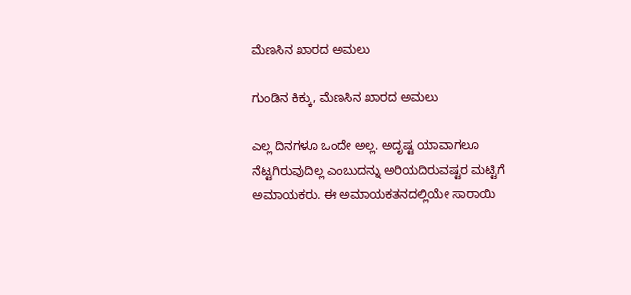ಮೆಣಸಿನ ಖಾರದ ಅಮಲು

ಗುಂಡಿನ ಕಿಕ್ಕು, ಮೆಣಸಿನ ಖಾರದ ಅಮಲು

ಎಲ್ಲ ದಿನಗಳೂ ಒಂದೇ ಅಲ್ಲ. ಅದೃಷ್ಟ ಯಾವಾಗಲೂ ನೆಟ್ಟಗಿರುವುದಿಲ್ಲ ಎಂಬುದನ್ನು ಅರಿಯದಿರುವಷ್ಟರ ಮಟ್ಟಿಗೆ ಅಮಾಯಕರು. ಈ ಅಮಾಯಕತನದಲ್ಲಿಯೇ ಸಾರಾಯಿ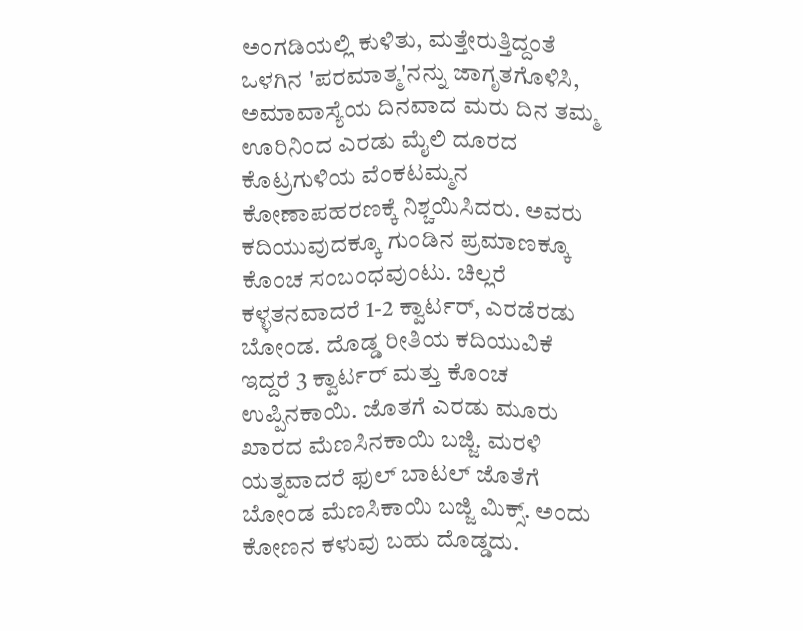ಅಂಗಡಿಯಲ್ಲಿ ಕುಳಿತು, ಮತ್ತೇರುತ್ತಿದ್ದಂತೆ ಒಳಗಿನ 'ಪರಮಾತ್ಮ'ನನ್ನು ಜಾಗೃತಗೊಳಿಸಿ, ಅಮಾವಾಸ್ಯೆಯ ದಿನವಾದ ಮರು ದಿನ ತಮ್ಮ ಊರಿನಿಂದ ಎರಡು ಮೈಲಿ ದೂರದ ಕೊಟ್ರಗುಳಿಯ ವೆಂಕಟಮ್ಮನ ಕೋಣಾಪಹರಣಕ್ಕೆ ನಿಶ್ಚಯಿಸಿದರು. ಅವರು ಕದಿಯುವುದಕ್ಕೂ ಗುಂಡಿನ ಪ್ರಮಾಣಕ್ಕೂ ಕೊಂಚ ಸಂಬಂಧವುಂಟು. ಚಿಲ್ಲರೆ ಕಳ್ಳತನವಾದರೆ 1-2 ಕ್ವಾರ್ಟರ್, ಎರಡೆರಡು ಬೋಂಡ. ದೊಡ್ಡ ರೀತಿಯ ಕದಿಯುವಿಕೆ ಇದ್ದರೆ 3 ಕ್ವಾರ್ಟರ್ ಮತ್ತು ಕೊಂಚ ಉಪ್ಪಿನಕಾಯಿ. ಜೊತಗೆ ಎರಡು ಮೂರು ಖಾರದ ಮೆಣಸಿನಕಾಯಿ ಬಜ್ಜಿ. ಮರಳಿ ಯತ್ನವಾದರೆ ಫುಲ್ ಬಾಟಲ್ ಜೊತೆಗೆ ಬೋಂಡ ಮೆಣಸಿಕಾಯಿ ಬಜ್ಜಿ ಮಿಕ್ಸ್. ಅಂದು ಕೋಣನ ಕಳುವು ಬಹು ದೊಡ್ಡದು.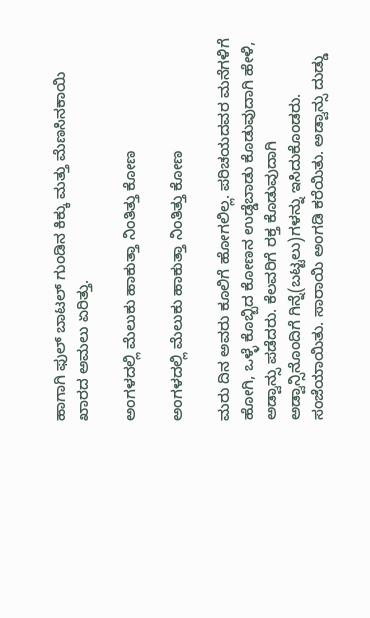ಹಾಗಾಗಿ ಫುಲ್ ಬಾಟಲ್ ಗುಂಡಿನ ಕಿಕ್ಕು ಮತ್ತು ಮೆಣಸಿನಕಾಯಿ ಖಾರದ ಅಮಲು ಏರಿತ್ತು.

ಅಂಗಳದಲ್ಲಿ ಮೆಲುಕು ಹಾಕುತ್ತಾ ನಿಂತಿತ್ತು ಕೋಣ

ಅಂಗಳದಲ್ಲಿ ಮೆಲುಕು ಹಾಕುತ್ತಾ ನಿಂತಿತ್ತು ಕೋಣ

ಮರು ದಿನ ಅವರು ಕೂಲಿಗೆ ಹೋಗಲಿಲ್ಲ. ಪರಿಚಯದವರ ಮನೆಗಳಿಗೆ ಹೋಗಿ, ಒಳ್ಳೆ ಕೊಬ್ಬಿದ ಕೋಣನ ಉಡ್ಡೆಬಾಡು ಕೊಡುವುದಾಗಿ ಹೇಳಿ, ಅಡ್ವಾನ್ಸು ಪಡೆದರು. ಕೆಲವರಿಗೆ ರಕ್ತ ಕೊಡುವುದಾಗಿ ಅಡ್ವಾನ್ಸಿನೊಂದಿಗೆ ಗಿನ್ನೆ(ಬಟ್ಟಲು)ಗಳನ್ನು ಇಸಿದುಕೊಂಡರು. ಸಂಜೆಯಾಯಿತು. ಸಾರಾಯಿ ಅಂಗಡಿ ಕರೆಯಿತು. ಅಡ್ವಾನ್ಸು ದುಡ್ಡು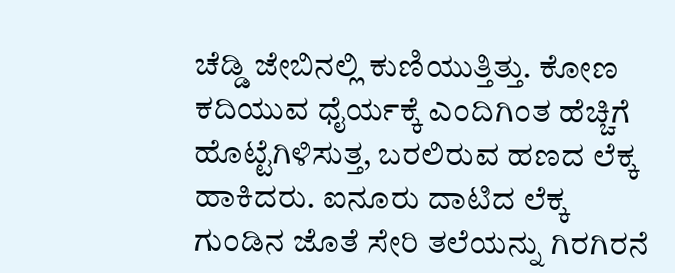ಚೆಡ್ಡಿ ಜೇಬಿನಲ್ಲಿ ಕುಣಿಯುತ್ತಿತ್ತು. ಕೋಣ ಕದಿಯುವ ಧೈರ್ಯಕ್ಕೆ ಎಂದಿಗಿಂತ ಹೆಚ್ಚಿಗೆ ಹೊಟ್ಟೆಗಿಳಿಸುತ್ತ, ಬರಲಿರುವ ಹಣದ ಲೆಕ್ಕ ಹಾಕಿದರು. ಐನೂರು ದಾಟಿದ ಲೆಕ್ಕ ಗುಂಡಿನ ಜೊತೆ ಸೇರಿ ತಲೆಯನ್ನು ಗಿರಗಿರನೆ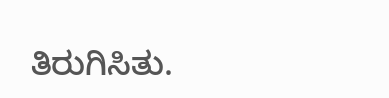ತಿರುಗಿಸಿತು.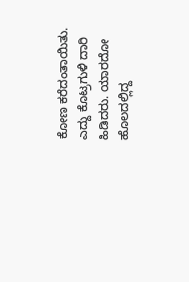ಕೋಣ ಕರೆದಂತಾಯಿತು. ಎದ್ದು ಕೊಟ್ರಗುಳಿ ದಾರಿ ಹಿಡಿದರು. ಯಾರದೋ ಹೊಲದಲ್ಲಿದ್ದ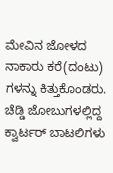ಮೇವಿನ ಜೋಳದ ನಾಕಾರು ಕರೆ(ದಂಟು) ಗಳನ್ನು ಕಿತ್ತುಕೊಂಡರು. ಚೆಡ್ಡಿ ಜೋಬುಗಳಲ್ಲಿದ್ದ ಕ್ವಾರ್ಟರ್ ಬಾಟಲಿಗಳು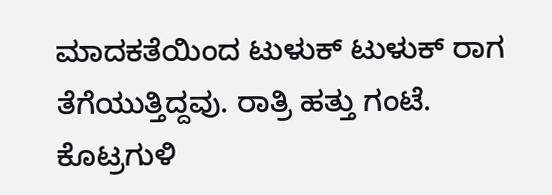ಮಾದಕತೆಯಿಂದ ಟುಳುಕ್ ಟುಳುಕ್ ರಾಗ ತೆಗೆಯುತ್ತಿದ್ದವು. ರಾತ್ರಿ ಹತ್ತು ಗಂಟೆ. ಕೊಟ್ರಗುಳಿ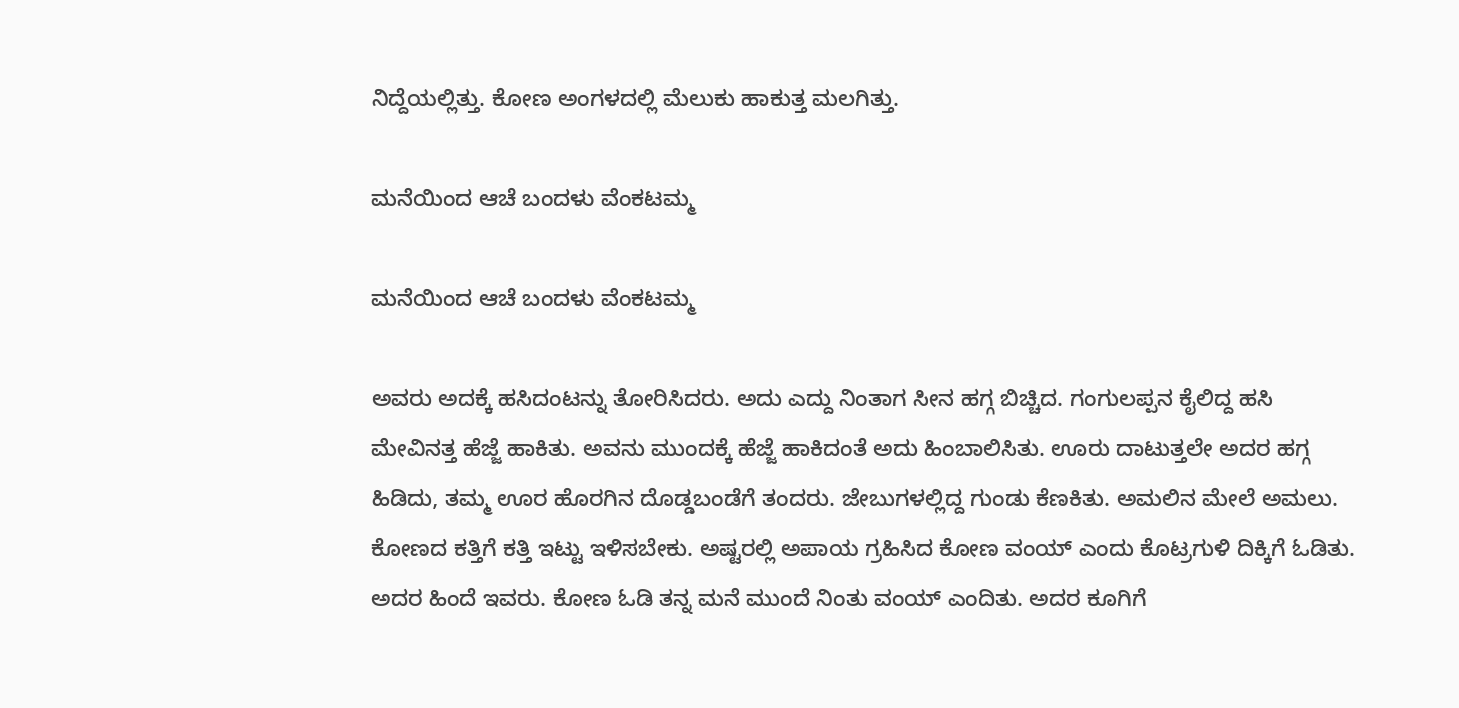ನಿದ್ದೆಯಲ್ಲಿತ್ತು. ಕೋಣ ಅಂಗಳದಲ್ಲಿ ಮೆಲುಕು ಹಾಕುತ್ತ ಮಲಗಿತ್ತು.

ಮನೆಯಿಂದ ಆಚೆ ಬಂದಳು ವೆಂಕಟಮ್ಮ

ಮನೆಯಿಂದ ಆಚೆ ಬಂದಳು ವೆಂಕಟಮ್ಮ

ಅವರು ಅದಕ್ಕೆ ಹಸಿದಂಟನ್ನು ತೋರಿಸಿದರು. ಅದು ಎದ್ದು ನಿಂತಾಗ ಸೀನ ಹಗ್ಗ ಬಿಚ್ಚಿದ. ಗಂಗುಲಪ್ಪನ ಕೈಲಿದ್ದ ಹಸಿ ಮೇವಿನತ್ತ ಹೆಜ್ಜೆ ಹಾಕಿತು. ಅವನು ಮುಂದಕ್ಕೆ ಹೆಜ್ಜೆ ಹಾಕಿದಂತೆ ಅದು ಹಿಂಬಾಲಿಸಿತು. ಊರು ದಾಟುತ್ತಲೇ ಅದರ ಹಗ್ಗ ಹಿಡಿದು, ತಮ್ಮ ಊರ ಹೊರಗಿನ ದೊಡ್ಡಬಂಡೆಗೆ ತಂದರು. ಜೇಬುಗಳಲ್ಲಿದ್ದ ಗುಂಡು ಕೆಣಕಿತು. ಅಮಲಿನ ಮೇಲೆ ಅಮಲು. ಕೋಣದ ಕತ್ತಿಗೆ ಕತ್ತಿ ಇಟ್ಟು ಇಳಿಸಬೇಕು. ಅಷ್ಟರಲ್ಲಿ ಅಪಾಯ ಗ್ರಹಿಸಿದ ಕೋಣ ವಂಯ್ ಎಂದು ಕೊಟ್ರಗುಳಿ ದಿಕ್ಕಿಗೆ ಓಡಿತು. ಅದರ ಹಿಂದೆ ಇವರು. ಕೋಣ ಓಡಿ ತನ್ನ ಮನೆ ಮುಂದೆ ನಿಂತು ವಂಯ್ ಎಂದಿತು. ಅದರ ಕೂಗಿಗೆ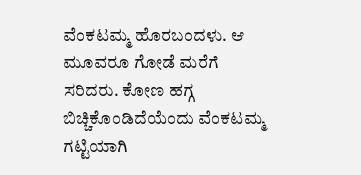ವೆಂಕಟಮ್ಮ ಹೊರಬಂದಳು. ಆ ಮೂವರೂ ಗೋಡೆ ಮರೆಗೆ ಸರಿದರು. ಕೋಣ ಹಗ್ಗ ಬಿಚ್ಚಿಕೊಂಡಿದೆಯೆಂದು ವೆಂಕಟಮ್ಮ ಗಟ್ಟಿಯಾಗಿ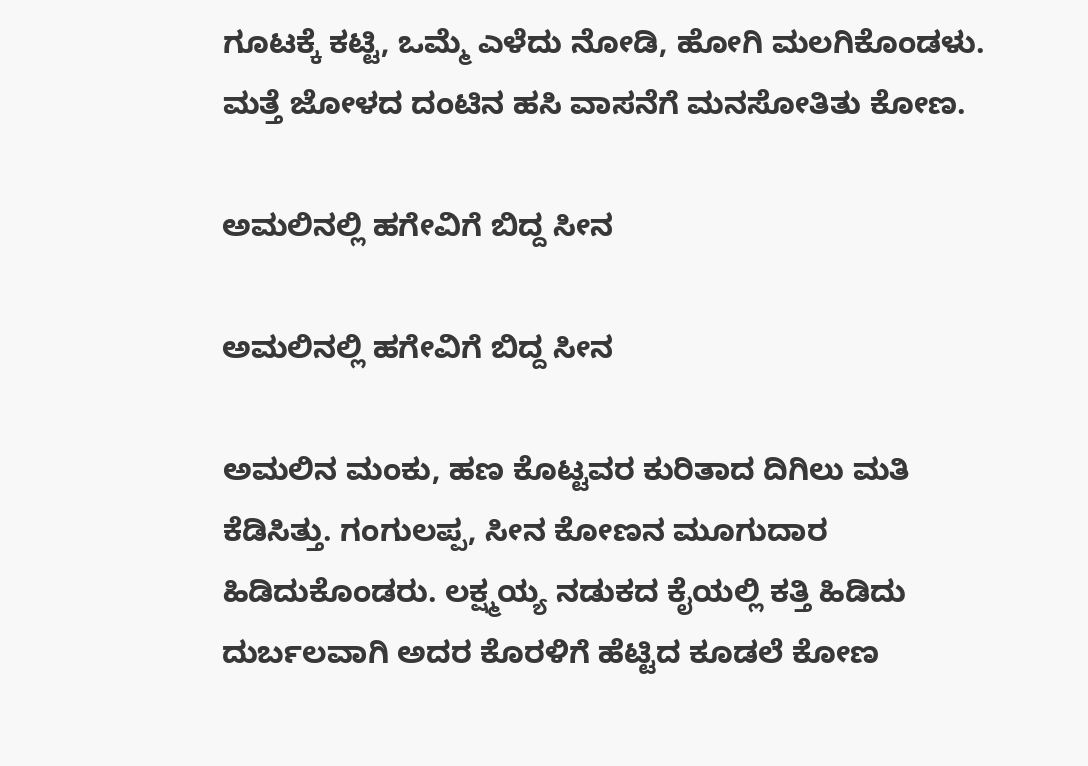ಗೂಟಕ್ಕೆ ಕಟ್ಟಿ, ಒಮ್ಮೆ ಎಳೆದು ನೋಡಿ, ಹೋಗಿ ಮಲಗಿಕೊಂಡಳು. ಮತ್ತೆ ಜೋಳದ ದಂಟಿನ ಹಸಿ ವಾಸನೆಗೆ ಮನಸೋತಿತು ಕೋಣ.

ಅಮಲಿನಲ್ಲಿ ಹಗೇವಿಗೆ ಬಿದ್ದ ಸೀನ

ಅಮಲಿನಲ್ಲಿ ಹಗೇವಿಗೆ ಬಿದ್ದ ಸೀನ

ಅಮಲಿನ ಮಂಕು, ಹಣ ಕೊಟ್ಟವರ ಕುರಿತಾದ ದಿಗಿಲು ಮತಿ ಕೆಡಿಸಿತ್ತು. ಗಂಗುಲಪ್ಪ, ಸೀನ ಕೋಣನ ಮೂಗುದಾರ ಹಿಡಿದುಕೊಂಡರು. ಲಕ್ಷ್ಮಯ್ಯ ನಡುಕದ ಕೈಯಲ್ಲಿ ಕತ್ತಿ ಹಿಡಿದು ದುರ್ಬಲವಾಗಿ ಅದರ ಕೊರಳಿಗೆ ಹೆಟ್ಟಿದ ಕೂಡಲೆ ಕೋಣ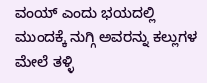ವಂಯ್ ಎಂದು ಭಯದಲ್ಲಿ ಮುಂದಕ್ಕೆ ನುಗ್ಗಿ ಅವರನ್ನು ಕಲ್ಲುಗಳ ಮೇಲೆ ತಳ್ಳಿ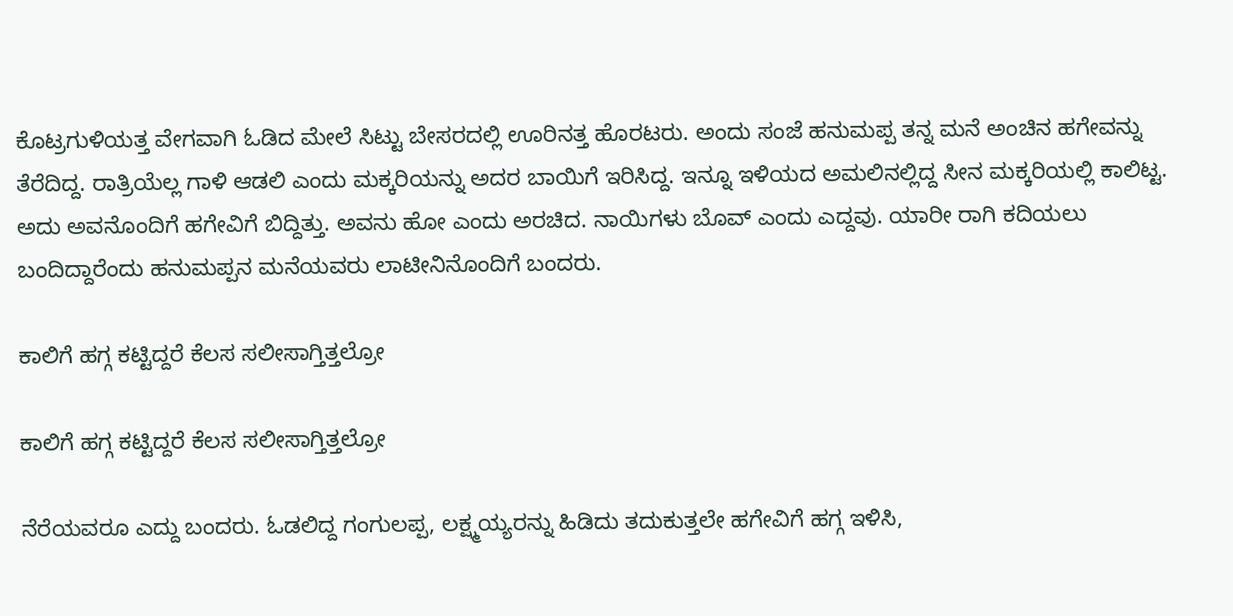ಕೊಟ್ರಗುಳಿಯತ್ತ ವೇಗವಾಗಿ ಓಡಿದ ಮೇಲೆ ಸಿಟ್ಟು ಬೇಸರದಲ್ಲಿ ಊರಿನತ್ತ ಹೊರಟರು. ಅಂದು ಸಂಜೆ ಹನುಮಪ್ಪ ತನ್ನ ಮನೆ ಅಂಚಿನ ಹಗೇವನ್ನು ತೆರೆದಿದ್ದ. ರಾತ್ರಿಯೆಲ್ಲ ಗಾಳಿ ಆಡಲಿ ಎಂದು ಮಕ್ಕರಿಯನ್ನು ಅದರ ಬಾಯಿಗೆ ಇರಿಸಿದ್ದ. ಇನ್ನೂ ಇಳಿಯದ ಅಮಲಿನಲ್ಲಿದ್ದ ಸೀನ ಮಕ್ಕರಿಯಲ್ಲಿ ಕಾಲಿಟ್ಟ. ಅದು ಅವನೊಂದಿಗೆ ಹಗೇವಿಗೆ ಬಿದ್ದಿತ್ತು. ಅವನು ಹೋ ಎಂದು ಅರಚಿದ. ನಾಯಿಗಳು ಬೊವ್ ಎಂದು ಎದ್ದವು. ಯಾರೀ ರಾಗಿ ಕದಿಯಲು ಬಂದಿದ್ದಾರೆಂದು ಹನುಮಪ್ಪನ ಮನೆಯವರು ಲಾಟೀನಿನೊಂದಿಗೆ ಬಂದರು.

ಕಾಲಿಗೆ ಹಗ್ಗ ಕಟ್ಟಿದ್ದರೆ ಕೆಲಸ ಸಲೀಸಾಗ್ತಿತ್ತಲ್ರೋ

ಕಾಲಿಗೆ ಹಗ್ಗ ಕಟ್ಟಿದ್ದರೆ ಕೆಲಸ ಸಲೀಸಾಗ್ತಿತ್ತಲ್ರೋ

ನೆರೆಯವರೂ ಎದ್ದು ಬಂದರು. ಓಡಲಿದ್ದ ಗಂಗುಲಪ್ಪ, ಲಕ್ಷ್ಮಯ್ಯರನ್ನು ಹಿಡಿದು ತದುಕುತ್ತಲೇ ಹಗೇವಿಗೆ ಹಗ್ಗ ಇಳಿಸಿ,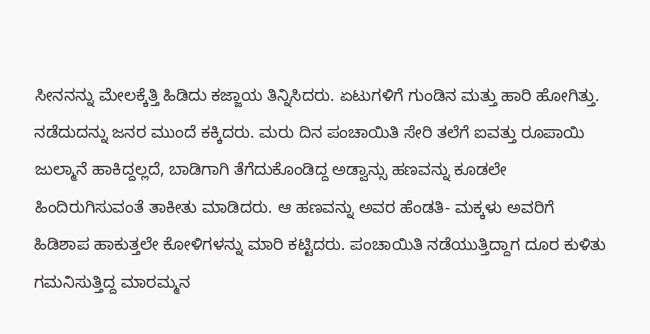ಸೀನನನ್ನು ಮೇಲಕ್ಕೆತ್ತಿ ಹಿಡಿದು ಕಜ್ಜಾಯ ತಿನ್ನಿಸಿದರು. ಏಟುಗಳಿಗೆ ಗುಂಡಿನ ಮತ್ತು ಹಾರಿ ಹೋಗಿತ್ತು. ನಡೆದುದನ್ನು ಜನರ ಮುಂದೆ ಕಕ್ಕಿದರು. ಮರು ದಿನ ಪಂಚಾಯಿತಿ ಸೇರಿ ತಲೆಗೆ ಐವತ್ತು ರೂಪಾಯಿ ಜುಲ್ಮಾನೆ ಹಾಕಿದ್ದಲ್ಲದೆ, ಬಾಡಿಗಾಗಿ ತೆಗೆದುಕೊಂಡಿದ್ದ ಅಡ್ವಾನ್ಸು ಹಣವನ್ನು ಕೂಡಲೇ ಹಿಂದಿರುಗಿಸುವಂತೆ ತಾಕೀತು ಮಾಡಿದರು. ಆ ಹಣವನ್ನು ಅವರ ಹೆಂಡತಿ- ಮಕ್ಕಳು ಅವರಿಗೆ ಹಿಡಿಶಾಪ ಹಾಕುತ್ತಲೇ ಕೋಳಿಗಳನ್ನು ಮಾರಿ ಕಟ್ಟಿದರು. ಪಂಚಾಯಿತಿ ನಡೆಯುತ್ತಿದ್ದಾಗ ದೂರ ಕುಳಿತು ಗಮನಿಸುತ್ತಿದ್ದ ಮಾರಮ್ಮನ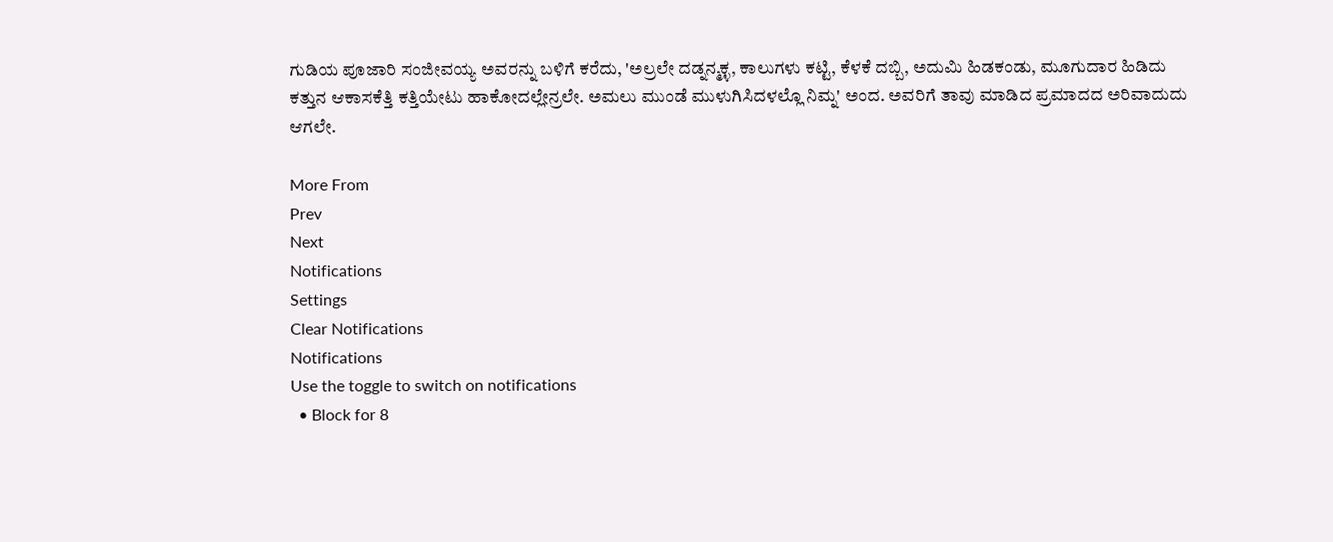ಗುಡಿಯ ಪೂಜಾರಿ ಸಂಜೀವಯ್ಯ ಅವರನ್ನು ಬಳಿಗೆ ಕರೆದು, 'ಅಲ್ರಲೇ ದಡ್ನನ್ಮಕ್ಳ, ಕಾಲುಗಳು ಕಟ್ಟಿ, ಕೆಳಕೆ ದಬ್ಬಿ, ಅದುಮಿ ಹಿಡಕಂಡು, ಮೂಗುದಾರ ಹಿಡಿದು ಕತ್ತುನ ಆಕಾಸಕೆತ್ತಿ ಕತ್ತಿಯೇಟು ಹಾಕೋದಲ್ಲೇನ್ರಲೇ. ಅಮಲು ಮುಂಡೆ ಮುಳುಗಿಸಿದಳಲ್ಲೊ ನಿಮ್ನ' ಅಂದ. ಅವರಿಗೆ ತಾವು ಮಾಡಿದ ಪ್ರಮಾದದ ಅರಿವಾದುದು ಆಗಲೇ.

More From
Prev
Next
Notifications
Settings
Clear Notifications
Notifications
Use the toggle to switch on notifications
  • Block for 8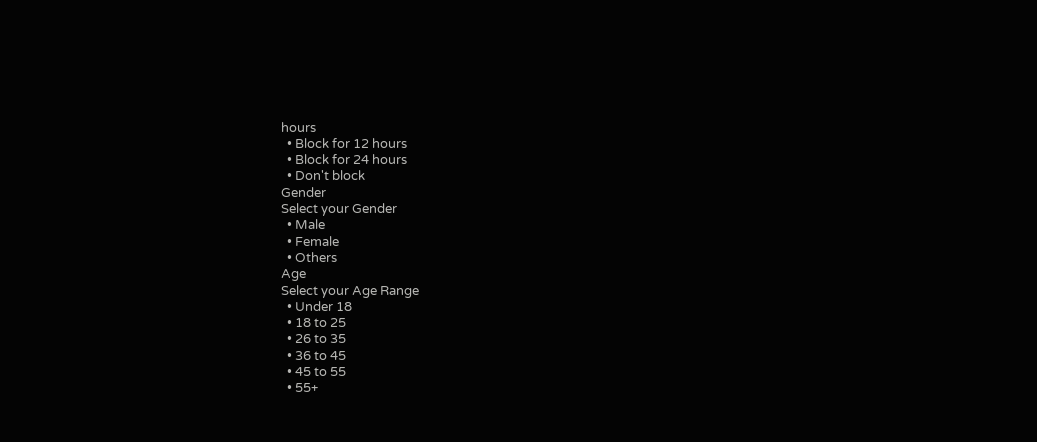hours
  • Block for 12 hours
  • Block for 24 hours
  • Don't block
Gender
Select your Gender
  • Male
  • Female
  • Others
Age
Select your Age Range
  • Under 18
  • 18 to 25
  • 26 to 35
  • 36 to 45
  • 45 to 55
  • 55+